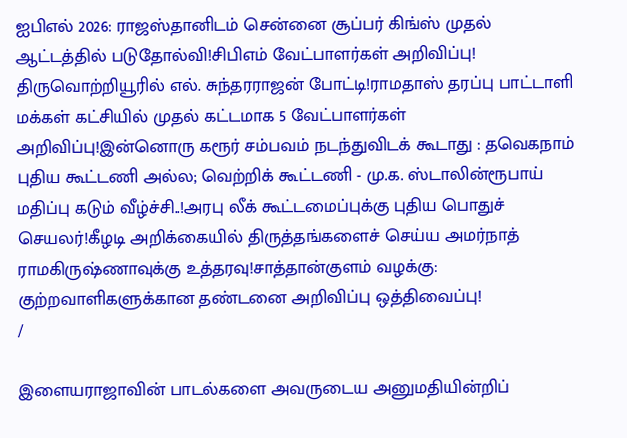ஐபிஎல் 2026: ராஜஸ்தானிடம் சென்னை சூப்பர் கிங்ஸ் முதல் ஆட்டத்தில் படுதோல்வி!சிபிஎம் வேட்பாளர்கள் அறிவிப்பு! திருவொற்றியூரில் எல். சுந்தரராஜன் போட்டி!ராமதாஸ் தரப்பு பாட்டாளி மக்கள் கட்சியில் முதல் கட்டமாக 5 வேட்பாளர்கள் அறிவிப்பு!இன்னொரு கரூர் சம்பவம் நடந்துவிடக் கூடாது : தவெகநாம் புதிய கூட்டணி அல்ல; வெற்றிக் கூட்டணி - மு.க. ஸ்டாலின்ரூபாய் மதிப்பு கடும் வீழ்ச்சி..!அரபு லீக் கூட்டமைப்புக்கு புதிய பொதுச் செயலர்!கீழடி அறிக்கையில் திருத்தங்களைச் செய்ய அமர்நாத் ராமகிருஷ்ணாவுக்கு உத்தரவு!சாத்தான்குளம் வழக்கு: குற்றவாளிகளுக்கான தண்டனை அறிவிப்பு ஒத்திவைப்பு!
/

இளையராஜாவின் பாடல்களை அவருடைய அனுமதியின்றிப்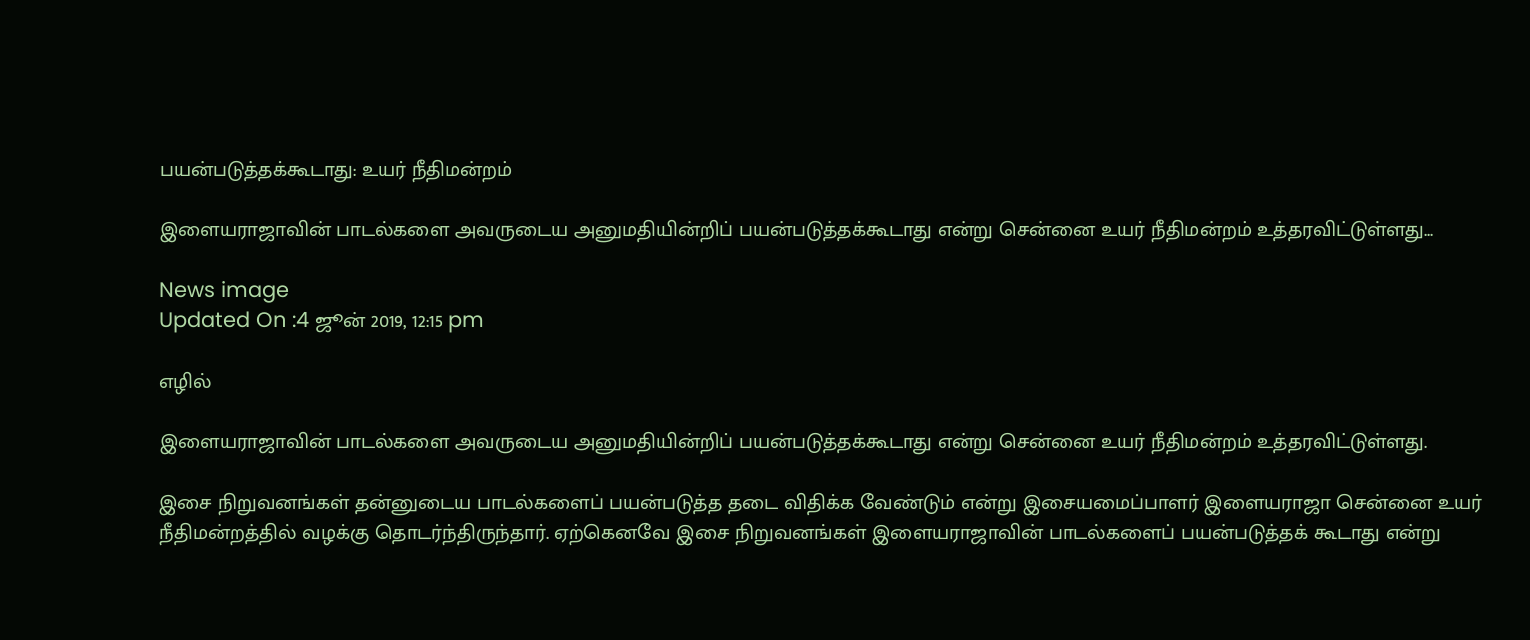பயன்படுத்தக்கூடாது: உயர் நீதிமன்றம்

இளையராஜாவின் பாடல்களை அவருடைய அனுமதியின்றிப் பயன்படுத்தக்கூடாது என்று சென்னை உயர் நீதிமன்றம் உத்தரவிட்டுள்ளது...

News image
Updated On :4 ஜூன் 2019, 12:15 pm

எழில்

இளையராஜாவின் பாடல்களை அவருடைய அனுமதியின்றிப் பயன்படுத்தக்கூடாது என்று சென்னை உயர் நீதிமன்றம் உத்தரவிட்டுள்ளது.

இசை நிறுவனங்கள் தன்னுடைய பாடல்களைப் பயன்படுத்த தடை விதிக்க வேண்டும் என்று இசையமைப்பாளர் இளையராஜா சென்னை உயர் நீதிமன்றத்தில் வழக்கு தொடர்ந்திருந்தார். ஏற்கெனவே இசை நிறுவனங்கள் இளையராஜாவின் பாடல்களைப் பயன்படுத்தக் கூடாது என்று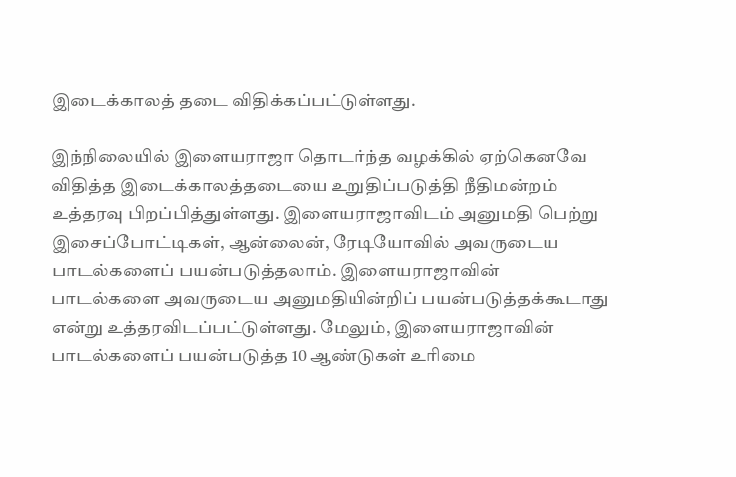இடைக்காலத் தடை விதிக்கப்பட்டுள்ளது.

இந்நிலையில் இளையராஜா தொடர்ந்த வழக்கில் ஏற்கெனவே விதித்த இடைக்காலத்தடையை உறுதிப்படுத்தி நீதிமன்றம் உத்தரவு பிறப்பித்துள்ளது. இளையராஜாவிடம் அனுமதி பெற்று இசைப்போட்டிகள், ஆன்லைன், ரேடியோவில் அவருடைய பாடல்களைப் பயன்படுத்தலாம். இளையராஜாவின் பாடல்களை அவருடைய அனுமதியின்றிப் பயன்படுத்தக்கூடாது என்று உத்தரவிடப்பட்டுள்ளது. மேலும், இளையராஜாவின் பாடல்களைப் பயன்படுத்த 10 ஆண்டுகள் உரிமை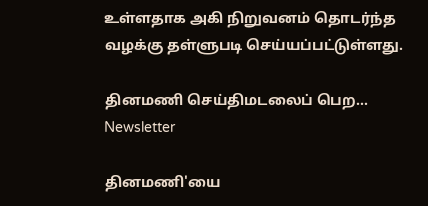உள்ளதாக அகி நிறுவனம் தொடர்ந்த வழக்கு தள்ளுபடி செய்யப்பட்டுள்ளது.

தினமணி செய்திமடலைப் பெற... Newsletter

தினமணி'யை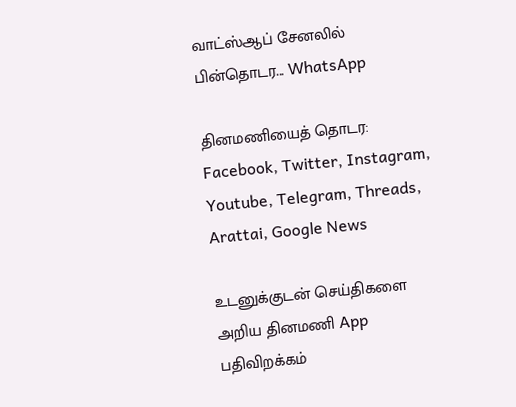வாட்ஸ்ஆப் சேனலில் பின்தொடர... WhatsApp

தினமணியைத் தொடர: Facebook, Twitter, Instagram, Youtube, Telegram, Threads, Arattai, Google News

உடனுக்குடன் செய்திகளை அறிய தினமணி App பதிவிறக்கம்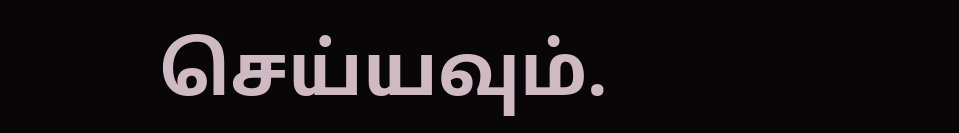செய்யவும்.